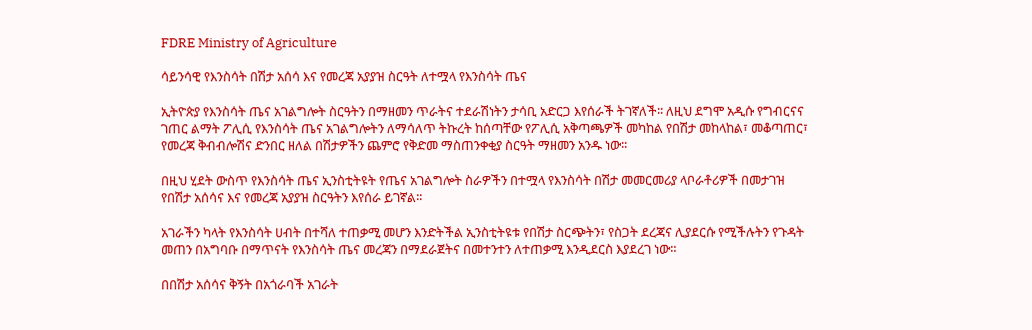FDRE Ministry of Agriculture

ሳይንሳዊ የእንስሳት በሽታ አሰሳ እና የመረጃ አያያዝ ስርዓት ለተሟላ የእንስሳት ጤና

ኢትዮጵያ የእንስሳት ጤና አገልግሎት ስርዓትን በማዘመን ጥራትና ተደራሽነትን ታሳቢ አድርጋ እየሰራች ትገኛለች፡፡ ለዚህ ደግሞ አዲሱ የግብርናና ገጠር ልማት ፖሊሲ የእንስሳት ጤና አገልግሎትን ለማሳለጥ ትኩረት ከሰጣቸው የፖሊሲ አቅጣጫዎች መካከል የበሽታ መከላከል፣ መቆጣጠር፣ የመረጃ ቅብብሎሽና ድንበር ዘለል በሽታዎችን ጨምሮ የቅድመ ማስጠንቀቂያ ስርዓት ማዘመን አንዱ ነው፡፡

በዚህ ሂደት ውስጥ የእንስሳት ጤና ኢንስቲትዩት የጤና አገልግሎት ስራዎችን በተሟላ የእንስሳት በሽታ መመርመሪያ ላቦራቶሪዎች በመታገዝ የበሽታ አሰሳና እና የመረጃ አያያዝ ስርዓትን እየሰራ ይገኛል፡፡

አገራችን ካላት የእንስሳት ሀብት በተሻለ ተጠቃሚ መሆን እንድትችል ኢንስቲትዩቱ የበሽታ ስርጭትን፣ የስጋት ደረጃና ሊያደርሱ የሚችሉትን የጉዳት መጠን በአግባቡ በማጥናት የእንስሳት ጤና መረጃን በማደራጀትና በመተንተን ለተጠቃሚ እንዲደርስ እያደረገ ነው።

በበሽታ አሰሳና ቅኝት በአጎራባች አገራት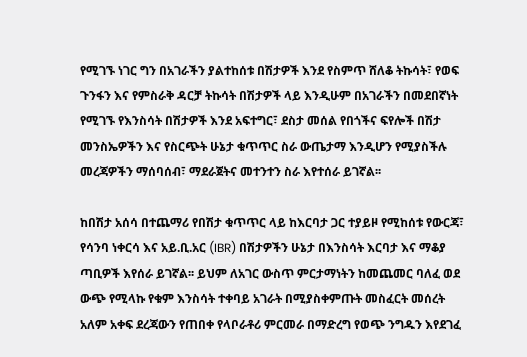የሚገኙ ነገር ግን በአገራችን ያልተከሰቱ በሽታዎች እንደ የስምጥ ሸለቆ ትኩሳት፣ የወፍ ጉንፋን እና የምስራቅ ዳርቻ ትኩሳት በሽታዎች ላይ እንዲሁም በአገራችን በመደበኛነት የሚገኙ የእንስሳት በሽታዎች እንደ አፍተግር፣ ደስታ መሰል የበጎችና ፍየሎች በሽታ መንስኤዎችን እና የስርጭት ሁኔታ ቁጥጥር ስራ ውጤታማ እንዲሆን የሚያስችሉ መረጃዎችን ማሰባሰብ፣ ማደራጀትና መተንተን ስራ እየተሰራ ይገኛል፡፡

ከበሽታ አሰሳ በተጨማሪ የበሽታ ቁጥጥር ላይ ከእርባታ ጋር ተያይዞ የሚከሰቱ የውርጃ፣ የሳንባ ነቀርሳ እና አይ.ቢ.አር (IBR) በሽታዎችን ሁኔታ በእንስሳት እርባታ እና ማቆያ ጣቢዎች እየሰራ ይገኛል፡፡ ይህም ለአገር ውስጥ ምርታማነትን ከመጨመር ባለፈ ወደ ውጭ የሚላኩ የቁም እንስሳት ተቀባይ አገራት በሚያስቀምጡት መስፈርት መሰረት አለም አቀፍ ደረጃውን የጠበቀ የላቦራቶሪ ምርመራ በማድረግ የወጭ ንግዱን እየደገፈ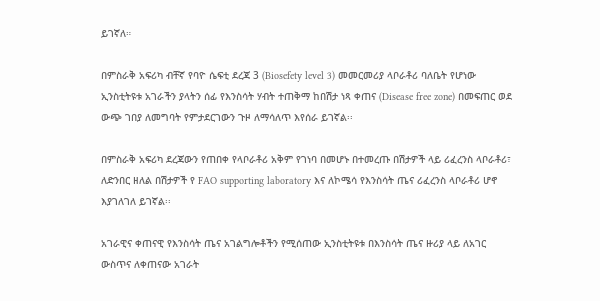ይገኛለ።

በምስራቅ አፍሪካ ብቸኛ የባዮ ሴፍቲ ደረጃ 3 (Biosefety level 3) መመርመሪያ ላቦራቶሪ ባለቤት የሆነው ኢንስቲትዩቱ አገራችን ያላትን ሰፊ የእንስሳት ሃብት ተጠቅማ ከበሽታ ነጻ ቀጠና (Disease free zone) በመፍጠር ወደ ውጭ ገበያ ለመግባት የምታደርገውን ጉዞ ለማሳለጥ እየሰራ ይገኛል፡፡

በምስራቅ አፍሪካ ደረጃውን የጠበቀ የላቦራቶሪ አቅም የገነባ በመሆኑ በተመረጡ በሽታዎች ላይ ሪፈረንስ ላቦራቶሪ፣ ለድንበር ዘለል በሽታዎች የ FAO supporting laboratory እና ለኮሜሳ የእንስሳት ጤና ሪፈረንስ ላቦራቶሪ ሆኖ እያገለገለ ይገኛል፡፡

አገራዊና ቀጠናዊ የእንስሳት ጤና አገልግሎቶችን የሚሰጠው ኢንስቲትዩቱ በእንስሳት ጤና ዙሪያ ላይ ለአገር ውስጥና ለቀጠናው አገራት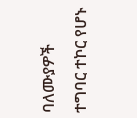ባለሙያዎች ተግባር ተኮር የሆኑ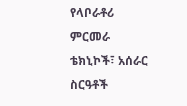የላቦራቶሪ ምርመራ ቴክኒኮች፣ አሰራር ስርዓቶች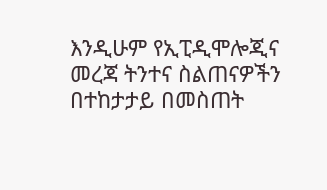እንዲሁም የኢፒዲሞሎጂና መረጃ ትንተና ስልጠናዎችን በተከታታይ በመስጠት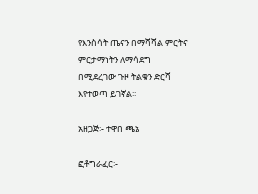የእንስሳት ጤናን በማሻሻል ምርትና ምርታማነትን ለማሳደግ በሚደረገው ጉዞ ትልቁን ድርሻ እየተወጣ ይገኛል፡፡

አዘጋጅ፡- ተዋበ ጫኔ

ፎቶግራፈር፡-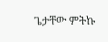ጌታቸው ምትኩ